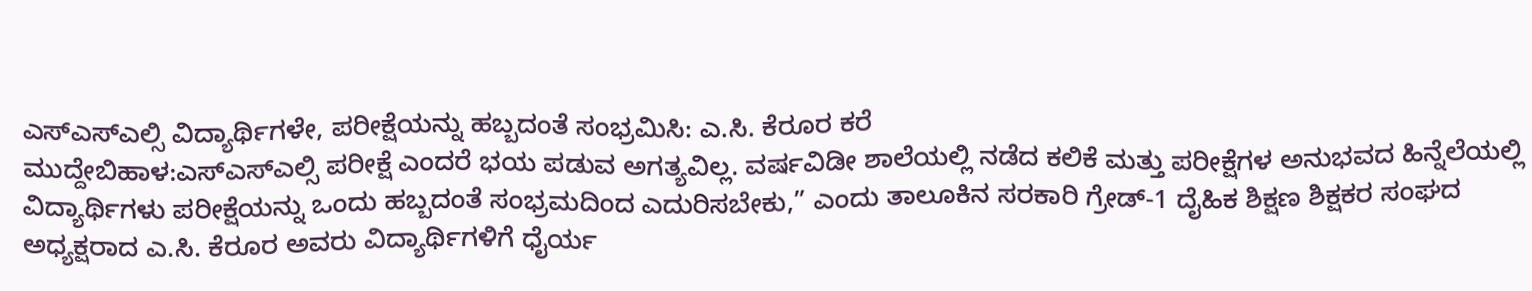ಎಸ್ಎಸ್ಎಲ್ಸಿ ವಿದ್ಯಾರ್ಥಿಗಳೇ, ಪರೀಕ್ಷೆಯನ್ನು ಹಬ್ಬದಂತೆ ಸಂಭ್ರಮಿಸಿ: ಎ.ಸಿ. ಕೆರೂರ ಕರೆ
ಮುದ್ದೇಬಿಹಾಳ:ಎಸ್ಎಸ್ಎಲ್ಸಿ ಪರೀಕ್ಷೆ ಎಂದರೆ ಭಯ ಪಡುವ ಅಗತ್ಯವಿಲ್ಲ. ವರ್ಷವಿಡೀ ಶಾಲೆಯಲ್ಲಿ ನಡೆದ ಕಲಿಕೆ ಮತ್ತು ಪರೀಕ್ಷೆಗಳ ಅನುಭವದ ಹಿನ್ನೆಲೆಯಲ್ಲಿ ವಿದ್ಯಾರ್ಥಿಗಳು ಪರೀಕ್ಷೆಯನ್ನು ಒಂದು ಹಬ್ಬದಂತೆ ಸಂಭ್ರಮದಿಂದ ಎದುರಿಸಬೇಕು,” ಎಂದು ತಾಲೂಕಿನ ಸರಕಾರಿ ಗ್ರೇಡ್-1 ದೈಹಿಕ ಶಿಕ್ಷಣ ಶಿಕ್ಷಕರ ಸಂಘದ ಅಧ್ಯಕ್ಷರಾದ ಎ.ಸಿ. ಕೆರೂರ ಅವರು ವಿದ್ಯಾರ್ಥಿಗಳಿಗೆ ಧೈರ್ಯ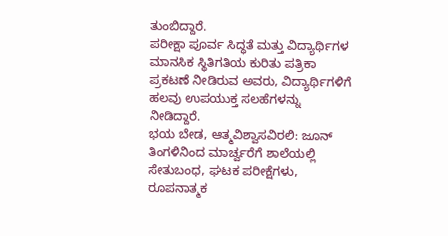ತುಂಬಿದ್ದಾರೆ.
ಪರೀಕ್ಷಾ ಪೂರ್ವ ಸಿದ್ಧತೆ ಮತ್ತು ವಿದ್ಯಾರ್ಥಿಗಳ ಮಾನಸಿಕ ಸ್ಥಿತಿಗತಿಯ ಕುರಿತು ಪತ್ರಿಕಾ ಪ್ರಕಟಣೆ ನೀಡಿರುವ ಅವರು, ವಿದ್ಯಾರ್ಥಿಗಳಿಗೆ ಹಲವು ಉಪಯುಕ್ತ ಸಲಹೆಗಳನ್ನು ನೀಡಿದ್ದಾರೆ.
ಭಯ ಬೇಡ, ಆತ್ಮವಿಶ್ವಾಸವಿರಲಿ: ಜೂನ್ ತಿಂಗಳಿನಿಂದ ಮಾರ್ಚ್ವರೆಗೆ ಶಾಲೆಯಲ್ಲಿ ಸೇತುಬಂಧ, ಘಟಕ ಪರೀಕ್ಷೆಗಳು, ರೂಪನಾತ್ಮಕ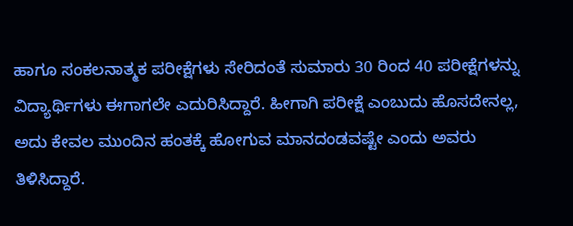ಹಾಗೂ ಸಂಕಲನಾತ್ಮಕ ಪರೀಕ್ಷೆಗಳು ಸೇರಿದಂತೆ ಸುಮಾರು 30 ರಿಂದ 40 ಪರೀಕ್ಷೆಗಳನ್ನು ವಿದ್ಯಾರ್ಥಿಗಳು ಈಗಾಗಲೇ ಎದುರಿಸಿದ್ದಾರೆ. ಹೀಗಾಗಿ ಪರೀಕ್ಷೆ ಎಂಬುದು ಹೊಸದೇನಲ್ಲ, ಅದು ಕೇವಲ ಮುಂದಿನ ಹಂತಕ್ಕೆ ಹೋಗುವ ಮಾನದಂಡವಷ್ಟೇ ಎಂದು ಅವರು ತಿಳಿಸಿದ್ದಾರೆ.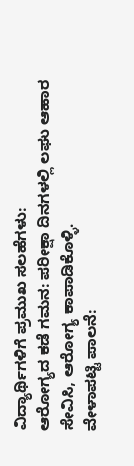ವಿದ್ಯಾರ್ಥಿಗಳಿಗೆ ಪ್ರಮುಖ ಸಲಹೆಗಳು:
ಆರೋಗ್ಯದ ಕಡೆ ಗಮನ: ಪರೀಕ್ಷಾ ದಿನಗಳಲ್ಲಿ ಲಘು ಆಹಾರ ಸೇವಿಸಿ, ಆರೋಗ್ಯ ಕಾಪಾಡಿಕೊಳ್ಳಿ.
ವೇಳಾಪಟ್ಟಿ ಪಾಲನೆ: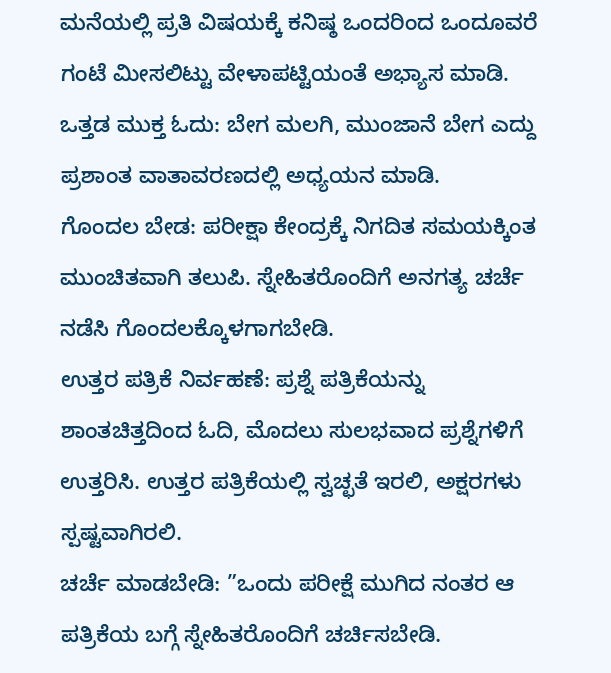ಮನೆಯಲ್ಲಿ ಪ್ರತಿ ವಿಷಯಕ್ಕೆ ಕನಿಷ್ಠ ಒಂದರಿಂದ ಒಂದೂವರೆ ಗಂಟೆ ಮೀಸಲಿಟ್ಟು ವೇಳಾಪಟ್ಟಿಯಂತೆ ಅಭ್ಯಾಸ ಮಾಡಿ.
ಒತ್ತಡ ಮುಕ್ತ ಓದು: ಬೇಗ ಮಲಗಿ, ಮುಂಜಾನೆ ಬೇಗ ಎದ್ದು ಪ್ರಶಾಂತ ವಾತಾವರಣದಲ್ಲಿ ಅಧ್ಯಯನ ಮಾಡಿ.
ಗೊಂದಲ ಬೇಡ: ಪರೀಕ್ಷಾ ಕೇಂದ್ರಕ್ಕೆ ನಿಗದಿತ ಸಮಯಕ್ಕಿಂತ ಮುಂಚಿತವಾಗಿ ತಲುಪಿ. ಸ್ನೇಹಿತರೊಂದಿಗೆ ಅನಗತ್ಯ ಚರ್ಚೆ ನಡೆಸಿ ಗೊಂದಲಕ್ಕೊಳಗಾಗಬೇಡಿ.
ಉತ್ತರ ಪತ್ರಿಕೆ ನಿರ್ವಹಣೆ: ಪ್ರಶ್ನೆ ಪತ್ರಿಕೆಯನ್ನು ಶಾಂತಚಿತ್ತದಿಂದ ಓದಿ, ಮೊದಲು ಸುಲಭವಾದ ಪ್ರಶ್ನೆಗಳಿಗೆ ಉತ್ತರಿಸಿ. ಉತ್ತರ ಪತ್ರಿಕೆಯಲ್ಲಿ ಸ್ವಚ್ಛತೆ ಇರಲಿ, ಅಕ್ಷರಗಳು ಸ್ಪಷ್ಟವಾಗಿರಲಿ.
ಚರ್ಚೆ ಮಾಡಬೇಡಿ: ”ಒಂದು ಪರೀಕ್ಷೆ ಮುಗಿದ ನಂತರ ಆ ಪತ್ರಿಕೆಯ ಬಗ್ಗೆ ಸ್ನೇಹಿತರೊಂದಿಗೆ ಚರ್ಚಿಸಬೇಡಿ.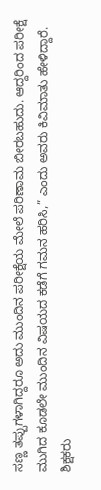ಸಣ್ಣ ತಪ್ಪುಗಳಾಗಿದ್ದರೂ ಅದು ಮುಂದಿನ ಪರೀಕ್ಷೆಯ ಮೇಲೆ ಪರಿಣಾಮ ಬೀರಬಹುದು. ಆದ್ದರಿಂದ ಪರೀಕ್ಷೆ ಮುಗಿದ ಕೂಡಲೇ ಮುಂದಿನ ವಿಷಯದ ಕಡೆಗೆ ಗಮನ ಹರಿಸಿ,” ಎಂದು ಅವರು ಕಿವಿಮಾತು ಹೇಳಿದ್ದಾರೆ.
ಶಿಕ್ಷಕರು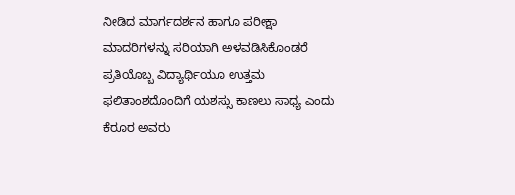ನೀಡಿದ ಮಾರ್ಗದರ್ಶನ ಹಾಗೂ ಪರೀಕ್ಷಾ ಮಾದರಿಗಳನ್ನು ಸರಿಯಾಗಿ ಅಳವಡಿಸಿಕೊಂಡರೆ ಪ್ರತಿಯೊಬ್ಬ ವಿದ್ಯಾರ್ಥಿಯೂ ಉತ್ತಮ ಫಲಿತಾಂಶದೊಂದಿಗೆ ಯಶಸ್ಸು ಕಾಣಲು ಸಾಧ್ಯ ಎಂದು ಕೆರೂರ ಅವರು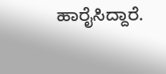ಹಾರೈಸಿದ್ದಾರೆ.